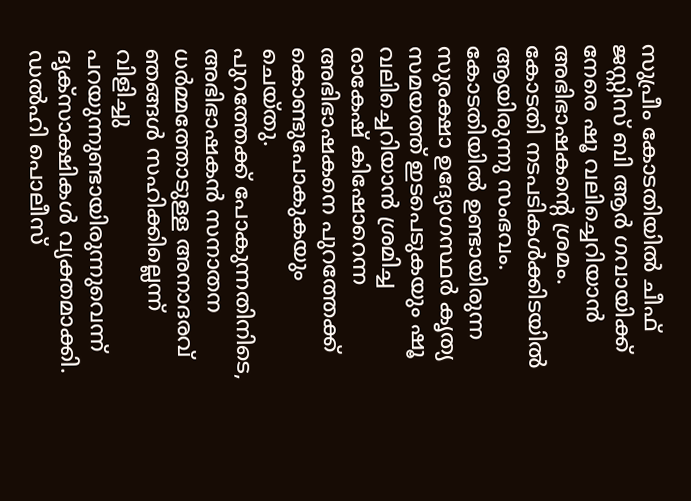സുപ്രീം കോടതിയിൽ ചീഫ് ജസ്റ്റിസ് ബി ആർ ഗവായിക്ക് നേരെ ഷൂ വലിച്ചെറിയാൻ അഭിഭാഷകന്റെ ശ്രമം. കോടതി നടപടികൾക്കിടയിൽ ആയിരുന്നു സംഭവം. കോടതിയിൽ ഉണ്ടായിരുന്ന സുരക്ഷാ ഉദ്യോഗസ്ഥർ കൃത്യ സമയത്ത് ഇടപെടുകയും ഷൂ വലിച്ചെറിയാൻ ശ്രമിച്ച രാകേഷ് കിഷോറെന്ന അഭിഭാഷകനെ പുറത്തേക്ക് കൊണ്ടുപോകുകയും ചെയ്തു.
പുറത്തേക്ക് പോകുന്നതിനിടെ, അഭിഭാഷകൻ സനാതന ധർമ്മത്തോടുള്ള അനാദരവ് ഞങ്ങൾ സഹിക്കില്ലെന്ന് വിളിച്ചു പറയുന്നുണ്ടായിരുന്നുവെന്ന് ദൃക്സാക്ഷികൾ വ്യക്തമാക്കി. ഡൽഹി പൊലീസ്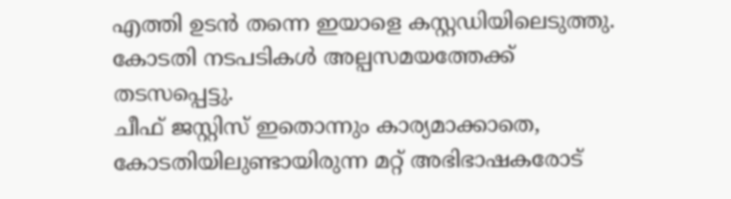എത്തി ഉടൻ തന്നെ ഇയാളെ കസ്റ്റഡിയിലെടുത്തു. കോടതി നടപടികൾ അല്പസമയത്തേക്ക് തടസപ്പെട്ടു.
ചീഫ് ജസ്റ്റിസ് ഇതൊന്നും കാര്യമാക്കാതെ, കോടതിയിലുണ്ടായിരുന്ന മറ്റ് അഭിഭാഷകരോട്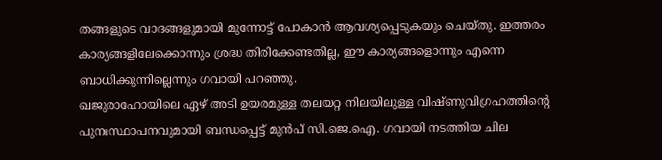തങ്ങളുടെ വാദങ്ങളുമായി മുന്നോട്ട് പോകാൻ ആവശ്യപ്പെടുകയും ചെയ്തു. ഇത്തരം കാര്യങ്ങളിലേക്കൊന്നും ശ്രദ്ധ തിരിക്കേണ്ടതില്ല, ഈ കാര്യങ്ങളൊന്നും എന്നെ ബാധിക്കുന്നില്ലെന്നും ഗവായി പറഞ്ഞു.
ഖജുരാഹോയിലെ ഏഴ് അടി ഉയരമുള്ള തലയറ്റ നിലയിലുള്ള വിഷ്ണുവിഗ്രഹത്തിൻ്റെ പുനഃസ്ഥാപനവുമായി ബന്ധപ്പെട്ട് മുൻപ് സി.ജെ.ഐ. ഗവായി നടത്തിയ ചില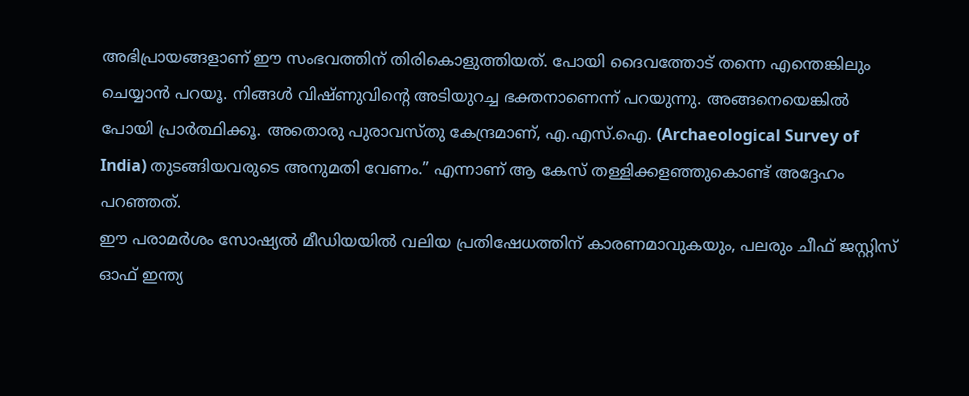അഭിപ്രായങ്ങളാണ് ഈ സംഭവത്തിന് തിരികൊളുത്തിയത്. പോയി ദൈവത്തോട് തന്നെ എന്തെങ്കിലും ചെയ്യാൻ പറയൂ. നിങ്ങൾ വിഷ്ണുവിൻ്റെ അടിയുറച്ച ഭക്തനാണെന്ന് പറയുന്നു. അങ്ങനെയെങ്കിൽ പോയി പ്രാർത്ഥിക്കൂ. അതൊരു പുരാവസ്തു കേന്ദ്രമാണ്, എ.എസ്.ഐ. (Archaeological Survey of India) തുടങ്ങിയവരുടെ അനുമതി വേണം.” എന്നാണ് ആ കേസ് തള്ളിക്കളഞ്ഞുകൊണ്ട് അദ്ദേഹം പറഞ്ഞത്.
ഈ പരാമർശം സോഷ്യൽ മീഡിയയിൽ വലിയ പ്രതിഷേധത്തിന് കാരണമാവുകയും, പലരും ചീഫ് ജസ്റ്റിസ് ഓഫ് ഇന്ത്യ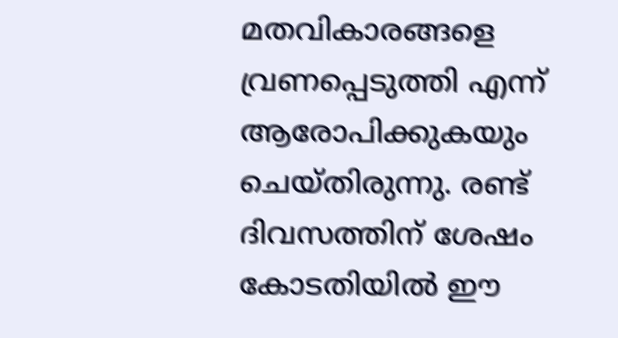മതവികാരങ്ങളെ വ്രണപ്പെടുത്തി എന്ന് ആരോപിക്കുകയും ചെയ്തിരുന്നു. രണ്ട് ദിവസത്തിന് ശേഷം കോടതിയിൽ ഈ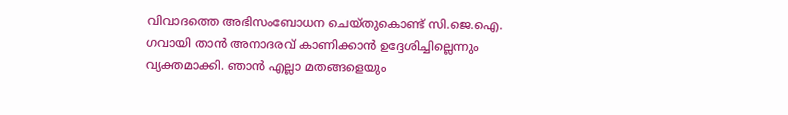വിവാദത്തെ അഭിസംബോധന ചെയ്തുകൊണ്ട് സി.ജെ.ഐ. ഗവായി താൻ അനാദരവ് കാണിക്കാൻ ഉദ്ദേശിച്ചില്ലെന്നും വ്യക്തമാക്കി. ഞാൻ എല്ലാ മതങ്ങളെയും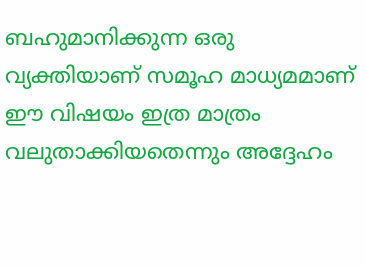ബഹുമാനിക്കുന്ന ഒരു വ്യക്തിയാണ് സമൂഹ മാധ്യമമാണ് ഈ വിഷയം ഇത്ര മാത്രം വലുതാക്കിയതെന്നും അദ്ദേഹം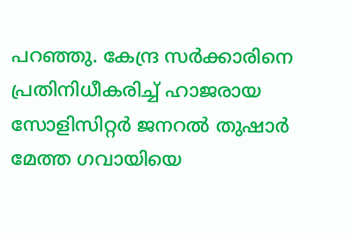പറഞ്ഞു. കേന്ദ്ര സർക്കാരിനെ പ്രതിനിധീകരിച്ച് ഹാജരായ സോളിസിറ്റർ ജനറൽ തുഷാർ മേത്ത ഗവായിയെ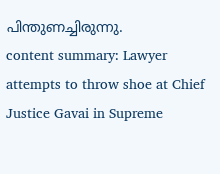പിന്തുണച്ചിരുന്നു.
content summary: Lawyer attempts to throw shoe at Chief Justice Gavai in Supreme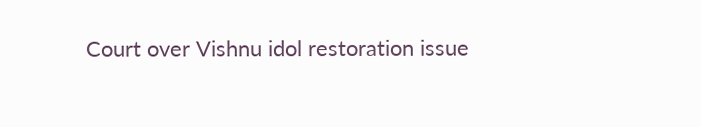Court over Vishnu idol restoration issue